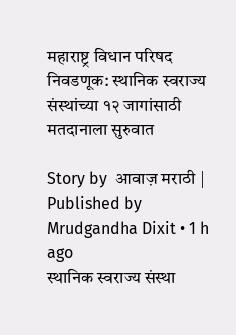महाराष्ट्र विधान परिषद निवडणूक: स्थानिक स्वराज्य संस्थांच्या १२ जागांसाठी मतदानाला सुरुवात

Story by  आवाज़ मराठी | Published by  Mrudgandha Dixit • 1 h ago
स्थानिक स्वराज्य संस्था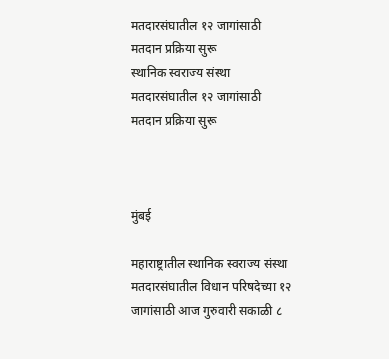मतदारसंघातील १२ जागांसाठी मतदान प्रक्रिया सुरू
स्थानिक स्वराज्य संस्था मतदारसंघातील १२ जागांसाठी मतदान प्रक्रिया सुरू



मुंबई

महाराष्ट्रातील स्थानिक स्वराज्य संस्था मतदारसंघातील विधान परिषदेच्या १२ जागांसाठी आज गुरुवारी सकाळी ८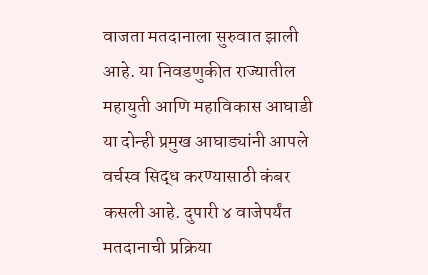वाजता मतदानाला सुरुवात झाली आहे. या निवडणुकीत राज्यातील महायुती आणि महाविकास आघाडी या दोन्ही प्रमुख आघाड्यांनी आपले वर्चस्व सिद्ध करण्यासाठी कंबर कसली आहे. दुपारी ४ वाजेपर्यंत मतदानाची प्रक्रिया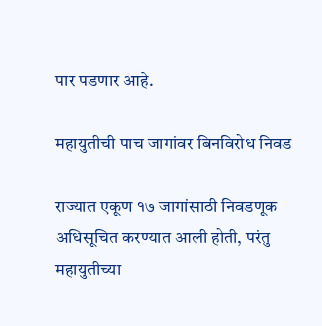पार पडणार आहे.

महायुतीची पाच जागांवर बिनविरोध निवड

राज्यात एकूण १७ जागांसाठी निवडणूक अधिसूचित करण्यात आली होती, परंतु महायुतीच्या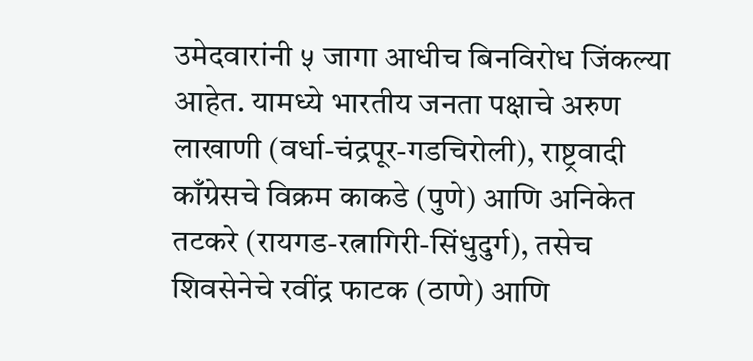उमेदवारांनी ५ जागा आधीच बिनविरोध जिंकल्या आहेत. यामध्ये भारतीय जनता पक्षाचे अरुण लाखाणी (वर्धा-चंद्रपूर-गडचिरोली), राष्ट्रवादी काँग्रेसचे विक्रम काकडे (पुणे) आणि अनिकेत तटकरे (रायगड-रत्नागिरी-सिंधुदुर्ग), तसेच शिवसेनेचे रवींद्र फाटक (ठाणे) आणि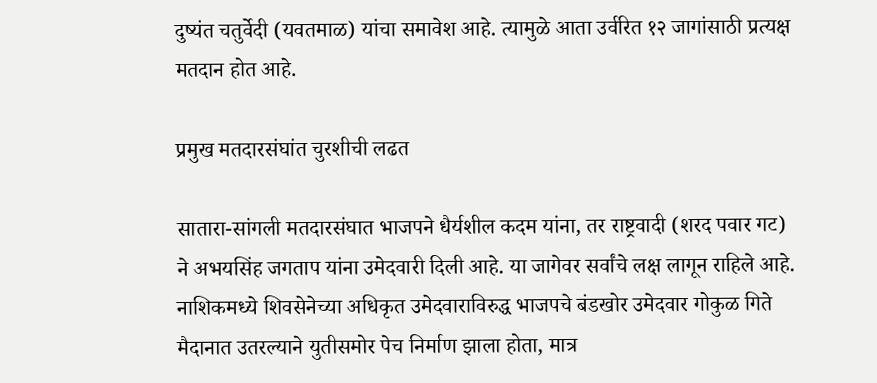दुष्यंत चतुर्वेदी (यवतमाळ) यांचा समावेश आहे. त्यामुळे आता उर्वरित १२ जागांसाठी प्रत्यक्ष मतदान होत आहे.

प्रमुख मतदारसंघांत चुरशीची लढत

सातारा-सांगली मतदारसंघात भाजपने धैर्यशील कदम यांना, तर राष्ट्रवादी (शरद पवार गट) ने अभयसिंह जगताप यांना उमेदवारी दिली आहे. या जागेवर सर्वांचे लक्ष लागून राहिले आहे. नाशिकमध्ये शिवसेनेच्या अधिकृत उमेदवाराविरुद्ध भाजपचे बंडखोर उमेदवार गोकुळ गिते मैदानात उतरल्याने युतीसमोर पेच निर्माण झाला होता, मात्र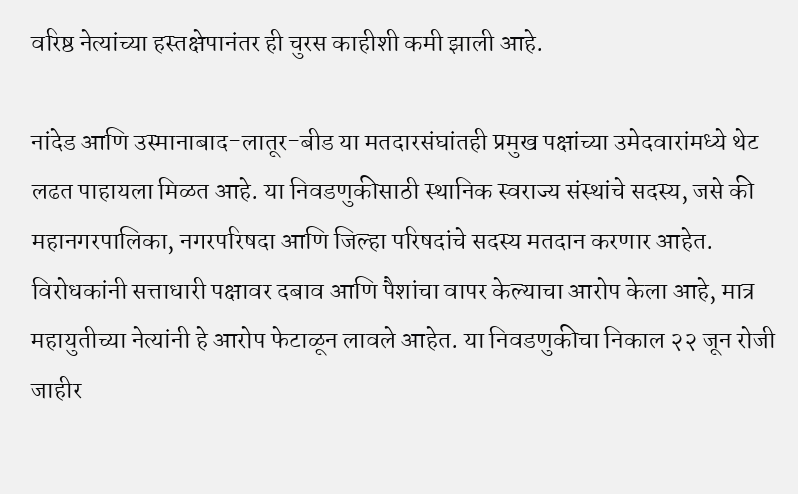वरिष्ठ नेत्यांच्या हस्तक्षेपानंतर ही चुरस काहीशी कमी झाली आहे.

नांदेड आणि उस्मानाबाद-लातूर-बीड या मतदारसंघांतही प्रमुख पक्षांच्या उमेदवारांमध्ये थेट लढत पाहायला मिळत आहे. या निवडणुकीसाठी स्थानिक स्वराज्य संस्थांचे सदस्य, जसे की महानगरपालिका, नगरपरिषदा आणि जिल्हा परिषदांचे सदस्य मतदान करणार आहेत. विरोधकांनी सत्ताधारी पक्षावर दबाव आणि पैशांचा वापर केल्याचा आरोप केला आहे, मात्र महायुतीच्या नेत्यांनी हे आरोप फेटाळून लावले आहेत. या निवडणुकीचा निकाल २२ जून रोजी जाहीर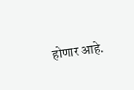होणार आहे.